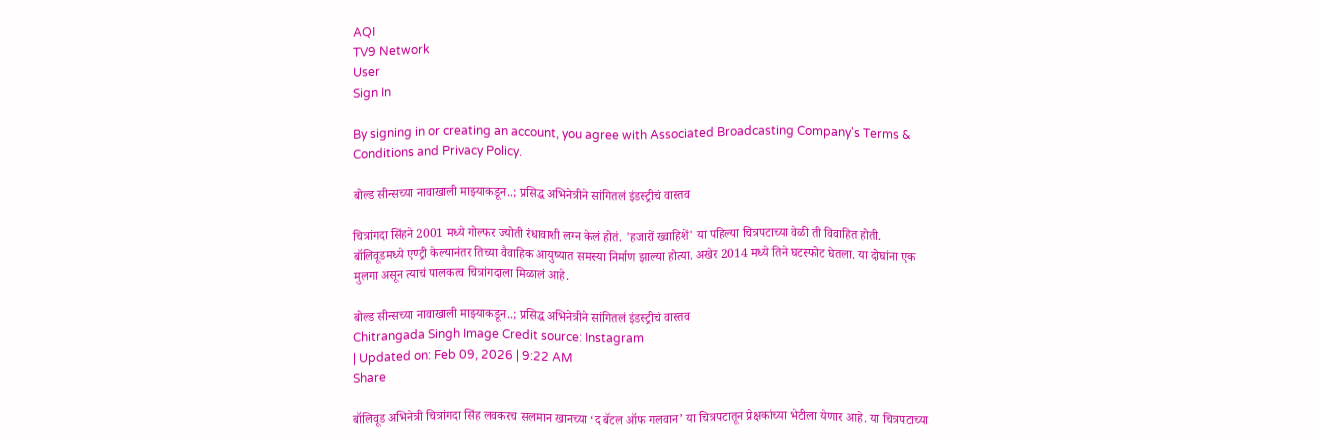AQI
TV9 Network
User
Sign In

By signing in or creating an account, you agree with Associated Broadcasting Company's Terms & Conditions and Privacy Policy.

बोल्ड सीन्सच्या नावाखाली माझ्याकडून..; प्रसिद्ध अभिनेत्रीने सांगितलं इंडस्ट्रीचं वास्तव

चित्रांगदा सिंहने 2001 मध्ये गोल्फर ज्योती रंधावाशी लग्न केलं होतं. 'हजारों ख्वाहिशें' या पहिल्या चित्रपटाच्या वेळी ती विवाहित होती. बॉलिवूडमध्ये एण्ट्री केल्यानंतर तिच्या वैवाहिक आयुष्यात समस्या निर्माण झाल्या होत्या. अखेर 2014 मध्ये तिने घटस्फोट घेतला. या दोघांना एक मुलगा असून त्याचं पालकत्व चित्रांगदाला मिळालं आहे.

बोल्ड सीन्सच्या नावाखाली माझ्याकडून..; प्रसिद्ध अभिनेत्रीने सांगितलं इंडस्ट्रीचं वास्तव
Chitrangada Singh Image Credit source: Instagram
| Updated on: Feb 09, 2026 | 9:22 AM
Share

बॉलिवूड अभिनेत्री चित्रांगदा सिंह लवकरच सलमान खानच्या ‘द बॅटल ऑफ गलवान’ या चित्रपटातून प्रेक्षकांच्या भेटीला येणार आहे. या चित्रपटाच्या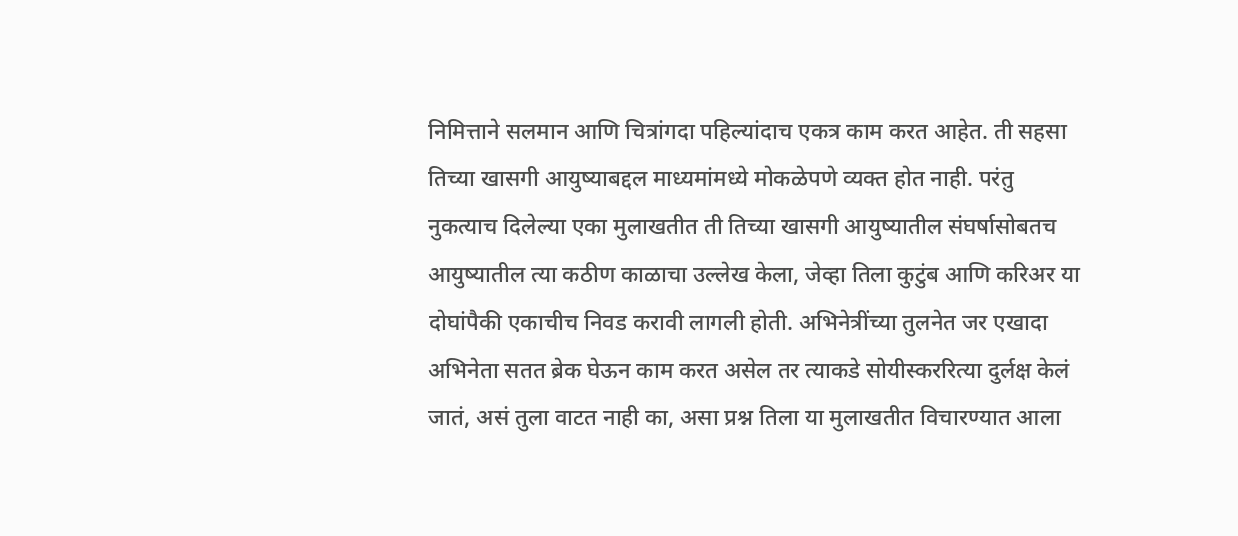निमित्ताने सलमान आणि चित्रांगदा पहिल्यांदाच एकत्र काम करत आहेत. ती सहसा तिच्या खासगी आयुष्याबद्दल माध्यमांमध्ये मोकळेपणे व्यक्त होत नाही. परंतु नुकत्याच दिलेल्या एका मुलाखतीत ती तिच्या खासगी आयुष्यातील संघर्षासोबतच आयुष्यातील त्या कठीण काळाचा उल्लेख केला, जेव्हा तिला कुटुंब आणि करिअर या दोघांपैकी एकाचीच निवड करावी लागली होती. अभिनेत्रींच्या तुलनेत जर एखादा अभिनेता सतत ब्रेक घेऊन काम करत असेल तर त्याकडे सोयीस्कररित्या दुर्लक्ष केलं जातं, असं तुला वाटत नाही का, असा प्रश्न तिला या मुलाखतीत विचारण्यात आला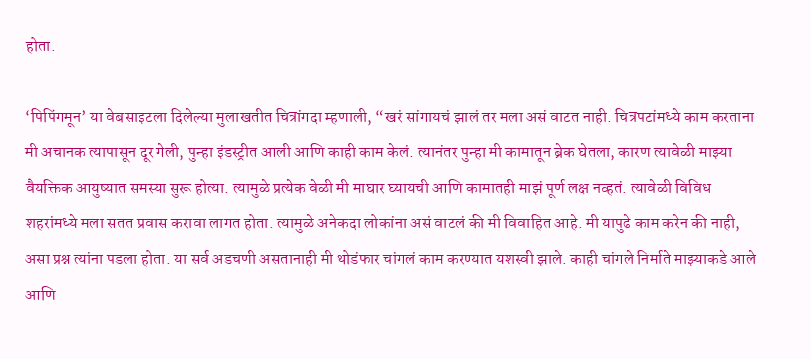होता.

‘पिपिंगमून’ या वेबसाइटला दिलेल्या मुलाखतीत चित्रांगदा म्हणाली, “खरं सांगायचं झालं तर मला असं वाटत नाही. चित्रपटांमध्ये काम करताना मी अचानक त्यापासून दूर गेली, पुन्हा इंडस्ट्रीत आली आणि काही काम केलं. त्यानंतर पुन्हा मी कामातून ब्रेक घेतला, कारण त्यावेळी माझ्या वैयक्तिक आयुष्यात समस्या सुरू होत्या. त्यामुळे प्रत्येक वेळी मी माघार घ्यायची आणि कामातही माझं पूर्ण लक्ष नव्हतं. त्यावेळी विविध शहरांमध्ये मला सतत प्रवास करावा लागत होता. त्यामुळे अनेकदा लोकांना असं वाटलं की मी विवाहित आहे. मी यापुढे काम करेन की नाही, असा प्रश्न त्यांना पडला होता. या सर्व अडचणी असतानाही मी थोडंफार चांगलं काम करण्यात यशस्वी झाले. काही चांगले निर्माते माझ्याकडे आले आणि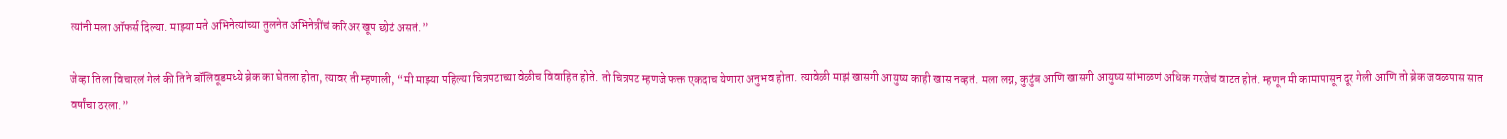त्यांनी मला ऑफर्स दिल्या. माझ्या मते अभिनेत्यांच्या तुलनेत अभिनेत्रींचं करिअर खूप छोटं असतं.”

जेव्हा तिला विचारलं गेलं की तिने बॉलिवूडमध्ये ब्रेक का घेतला होता, त्यावर ती म्हणाली, “मी माझ्या पहिल्या चित्रपटाच्या वेळीच विवाहित होते. तो चित्रपट म्हणजे फक्त एकदाच येणारा अनुभव होता. त्यावेळी माझं खासगी आयुष्य काही खास नव्हतं. मला लग्न, कुटुंब आणि खासगी आयुष्य सांभाळणं अधिक गरजेचं वाटत होतं. म्हणून मी कामापासून दूर गेली आणि तो ब्रेक जवळपास सात वर्षांचा ठरला.”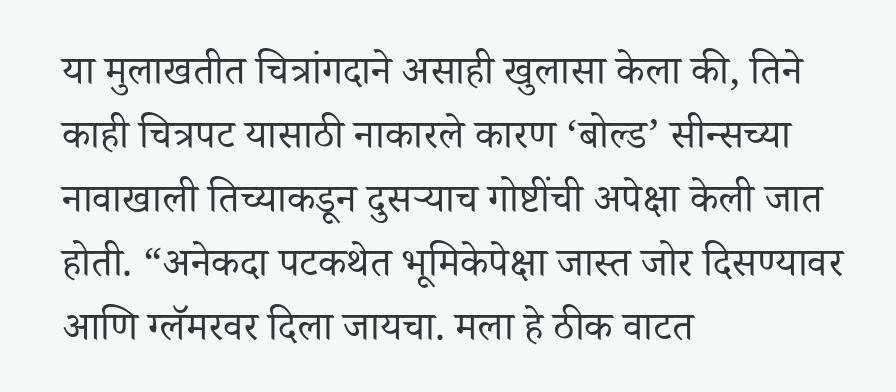या मुलाखतीत चित्रांगदाने असाही खुलासा केला की, तिने काही चित्रपट यासाठी नाकारले कारण ‘बोल्ड’ सीन्सच्या नावाखाली तिच्याकडून दुसऱ्याच गोष्टींची अपेक्षा केली जात होती. “अनेकदा पटकथेत भूमिकेपेक्षा जास्त जोर दिसण्यावर आणि ग्लॅमरवर दिला जायचा. मला हे ठीक वाटत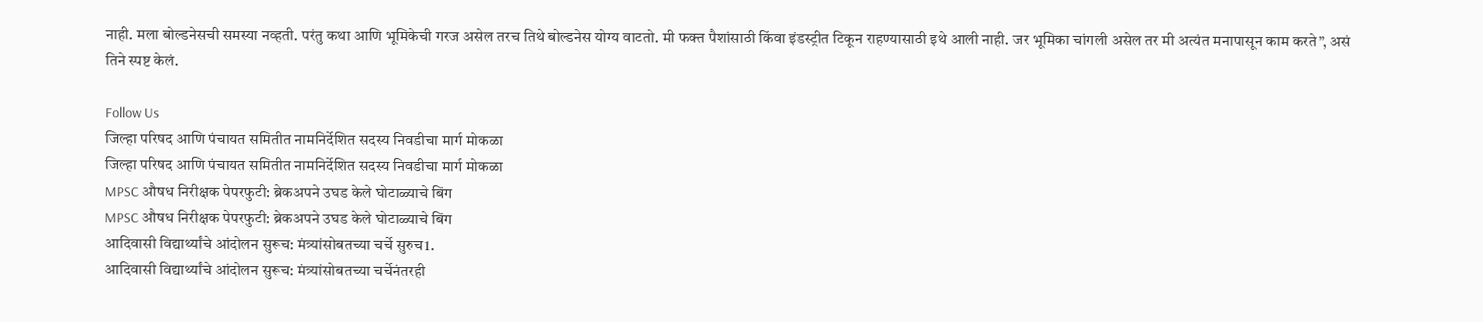नाही. मला बोल्डनेसची समस्या नव्हती. परंतु कथा आणि भूमिकेची गरज असेल तरच तिथे बोल्डनेस योग्य वाटतो. मी फक्त पैशांसाठी किंवा इंडस्ट्रीत टिकून राहण्यासाठी इथे आली नाही. जर भूमिका चांगली असेल तर मी अत्यंत मनापासून काम करते”, असं तिने स्पष्ट केलं.

Follow Us
जिल्हा परिषद आणि पंचायत समितीत नामनिर्देशित सदस्य निवडीचा मार्ग मोकळा
जिल्हा परिषद आणि पंचायत समितीत नामनिर्देशित सदस्य निवडीचा मार्ग मोकळा
MPSC औषध निरीक्षक पेपरफुटी: ब्रेकअपने उघड केले घोटाळ्याचे बिंग
MPSC औषध निरीक्षक पेपरफुटी: ब्रेकअपने उघड केले घोटाळ्याचे बिंग
आदिवासी विद्यार्थ्यांचे आंदोलन सुरूच: मंत्र्यांसोबतच्या चर्चे सुरुच1.
आदिवासी विद्यार्थ्यांचे आंदोलन सुरूच: मंत्र्यांसोबतच्या चर्चेनंतरही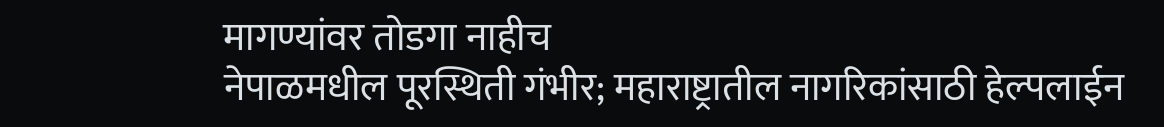मागण्यांवर तोडगा नाहीच
नेपाळमधील पूरस्थिती गंभीर; महाराष्ट्रातील नागरिकांसाठी हेल्पलाईन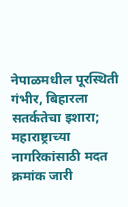नेपाळमधील पूरस्थिती गंभीर, बिहारला सतर्कतेचा इशारा; महाराष्ट्राच्या नागरिकांसाठी मदत क्रमांक जारी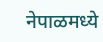नेपाळमध्ये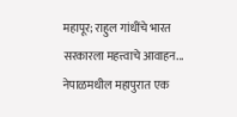महापूर; राहुल गांधींचे भारत सरकारला महत्त्वाचे आवाहन...
नेपाळमधील महापुरात एक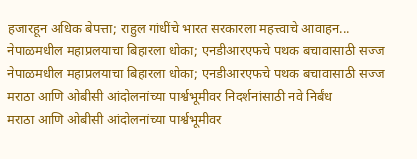हजारहून अधिक बेपत्ता; राहुल गांधींचे भारत सरकारला महत्त्वाचे आवाहन...
नेपाळमधील महाप्रलयाचा बिहारला धोका; एनडीआरएफचे पथक बचावासाठी सज्ज
नेपाळमधील महाप्रलयाचा बिहारला धोका; एनडीआरएफचे पथक बचावासाठी सज्ज
मराठा आणि ओबीसी आंदोलनांच्या पार्श्वभूमीवर निदर्शनांसाठी नवे निर्बंध
मराठा आणि ओबीसी आंदोलनांच्या पार्श्वभूमीवर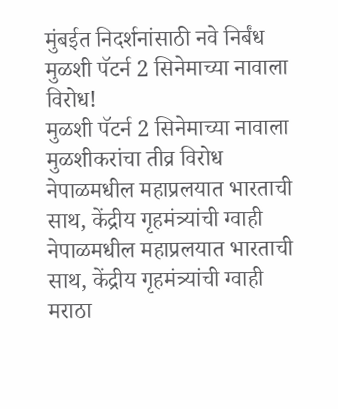मुंबईत निदर्शनांसाठी नवे निर्बंध
मुळशी पॅटर्न 2 सिनेमाच्या नावाला विरोध!
मुळशी पॅटर्न 2 सिनेमाच्या नावाला मुळशीकरांचा तीव्र विरोध
नेपाळमधील महाप्रलयात भारताची साथ, केंद्रीय गृहमंत्र्यांची ग्वाही
नेपाळमधील महाप्रलयात भारताची साथ, केंद्रीय गृहमंत्र्यांची ग्वाही
मराठा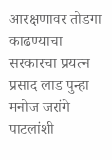आरक्षणावर तोडगा काढण्याचा सरकारचा प्रयत्न
प्रसाद लाड पुन्हा मनोज जरांगे पाटलांशी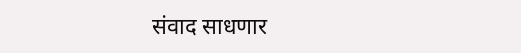संवाद साधणार